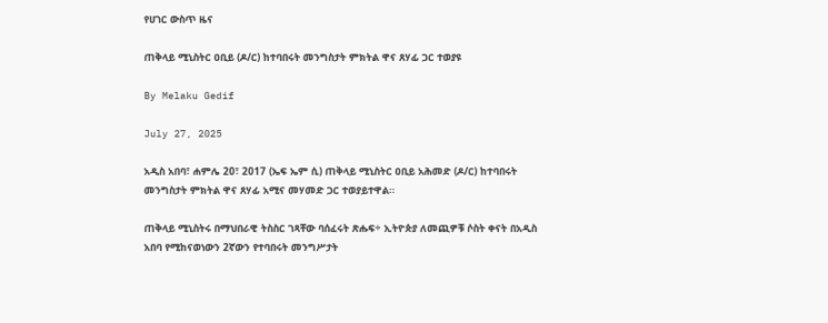የሀገር ውስጥ ዜና

ጠቅላይ ሚኒስትር ዐቢይ (ዶ/ር) ከተባበሩት መንግስታት ምክትል ዋና ጸሃፊ ጋር ተወያዩ

By Melaku Gedif

July 27, 2025

አዲስ አበባ፣ ሐምሌ 20፣ 2017 (ኤፍ ኤም ሲ) ጠቅላይ ሚኒስትር ዐቢይ አሕመድ (ዶ/ር) ከተባበሩት መንግስታት ምክትል ዋና ጸሃፊ አሚና መሃመድ ጋር ተወያይተዋል፡፡

ጠቅላይ ሚኒስትሩ በማህበራዊ ትስስር ገጻቸው ባሰፈሩት ጽሑፍ÷ ኢትዮጵያ ለመጪዎቹ ሶስት ቀናት በአዲስ አበባ የሚከናወነውን 2ኛውን የተባበሩት መንግሥታት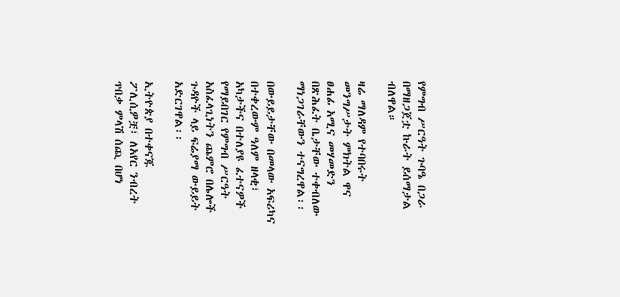የምግብ ሥርዓት ጉባዔ በጋራ በማዘጋጀቷ ኩራት ይሰማታል ብለዋል።

ዛሬ ማለዳም የተባበሩት መንግሥታት ምክትል ዋና ፀሐፊ አሚና መሃመድን በጽሕፈት ቤታቸው ተቀብለው ማነጋገራቸውን ተናግረዋል፡፡

በውይይታቸው በመላው አፍሪካና በተቀረውም ዓለም ዘላቂ፣ አካታችና በተለያዩ ፈተናዎች የማይበገር የምግብ ሥርዓት አስፈላጊነትን ጨምሮ በሌሎች ጉዳዮች ላይ ፍሬያማ ውይይት አድርገዋል፡፡

ኢትዮጵያ በተቀናጁ ፖሊሲዎቿ፣ ለአየር ንብረት ጥበቃ ምላሽ ሰጪ በሆነ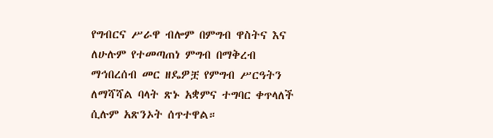የግብርና ሥራዋ ብሎም በምግብ ዋስትና እና ለሁሉም የተመጣጠነ ምግብ በማቅረብ ማኅበረሰብ መር ዘዴዎቿ የምግብ ሥርዓትን ለማሻሻል ባላት ጽኑ አቋምና ተግባር ቀጥላለች ሲሉም አጽንኦት ሰጥተዋል።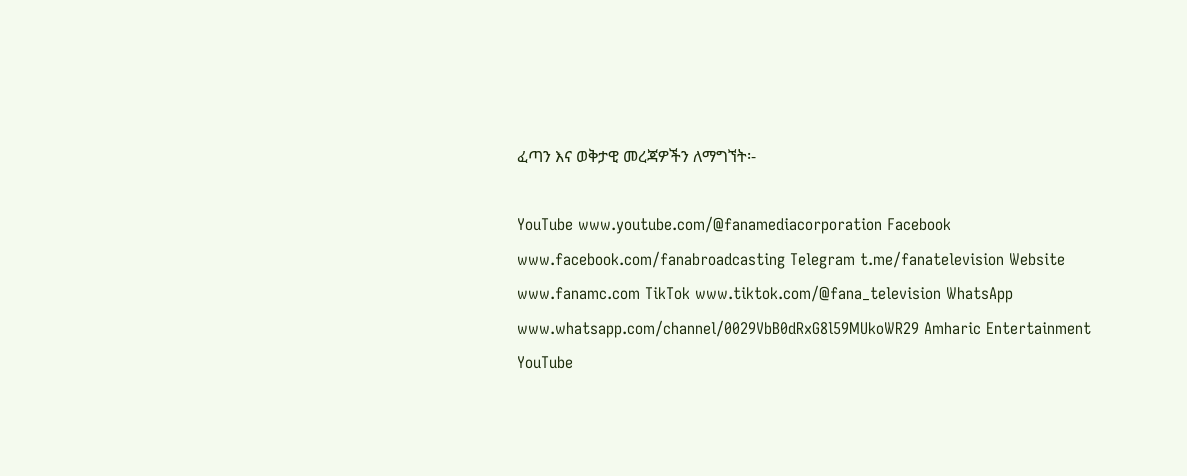ፈጣን እና ወቅታዊ መረጃዎችን ለማግኘት፡-

YouTube www.youtube.com/@fanamediacorporation Facebook www.facebook.com/fanabroadcasting Telegram t.me/fanatelevision Website www.fanamc.com TikTok www.tiktok.com/@fana_television WhatsApp www.whatsapp.com/channel/0029VbB0dRxG8l59MUkoWR29 Amharic Entertainment YouTube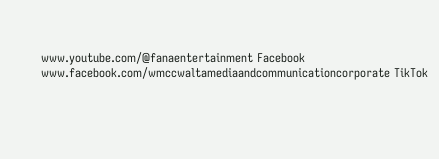www.youtube.com/@fanaentertainment Facebook www.facebook.com/wmccwaltamediaandcommunicationcorporate TikTok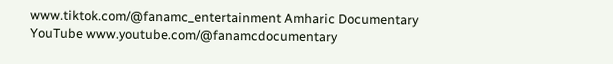www.tiktok.com/@fanamc_entertainment Amharic Documentary YouTube www.youtube.com/@fanamcdocumentary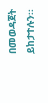በመወዳጀት ይከታተሉን፡፡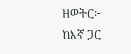ዘወትር፦ ከእኛ ጋር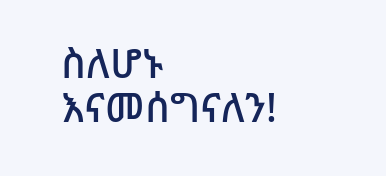ስለሆኑ እናመሰግናለን!